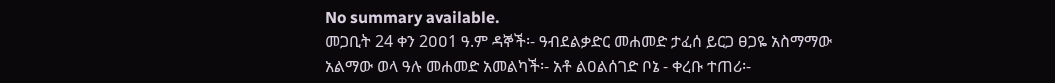No summary available.
መጋቢት 24 ቀን 2ዐዐ1 ዓ.ም ዳኞች፡- ዓብደልቃድር መሐመድ ታፈሰ ይርጋ ፀጋዬ አስማማው አልማው ወላ ዓሉ መሐመድ አመልካች፡- አቶ ልዐልሰገድ ቦኔ - ቀረቡ ተጠሪ፡-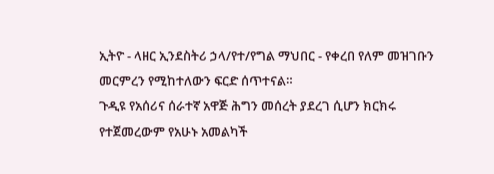ኢትዮ - ላዘር ኢንደስትሪ ኃላ/የተ/የግል ማህበር - የቀረበ የለም መዝገቡን መርምረን የሚከተለውን ፍርድ ሰጥተናል።
ጉዲዩ የአሰሪና ሰራተኛ አዋጅ ሕግን መሰረት ያደረገ ሲሆን ክርክሩ የተጀመረውም የአሁኑ አመልካች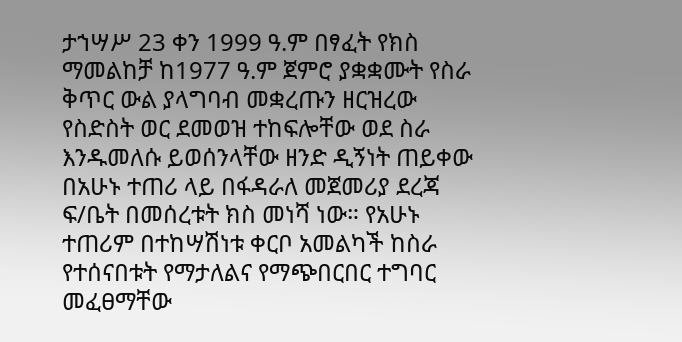ታኀሣሥ 23 ቀን 1999 ዓ.ም በፃፈት የክስ ማመልከቻ ከ1977 ዓ.ም ጀምሮ ያቋቋሙት የስራ ቅጥር ውል ያላግባብ መቋረጡን ዘርዝረው የስድስት ወር ደመወዝ ተከፍሎቸው ወደ ስራ እንዱመለሱ ይወሰንላቸው ዘንድ ዲኝነት ጠይቀው በአሁኑ ተጠሪ ላይ በፋዳራለ መጀመሪያ ደረጃ ፍ/ቤት በመሰረቱት ክስ መነሻ ነው። የአሁኑ ተጠሪም በተከሣሽነቱ ቀርቦ አመልካች ከስራ የተሰናበቱት የማታለልና የማጭበርበር ተግባር መፈፀማቸው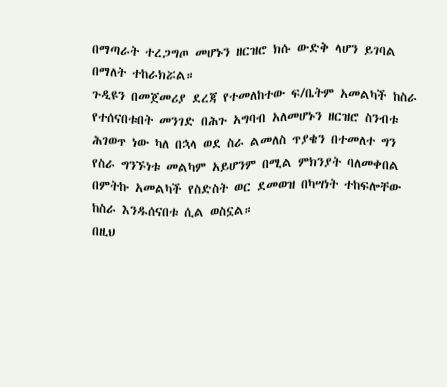በማጣራት ተረጋግጦ መሆኑን ዘርዝሮ ክሱ ውድቅ ላሆን ይገባል በማለት ተከራክሯል።
ጉዲዩን በመጀመሪያ ደረጃ የተመለከተው ፍ/ቤትም አመልካች ከስራ የተሰናበቱበት መንገድ በሕጉ አግባብ አለመሆኑን ዘርዝሮ ስንብቱ ሕገወጥ ነው ካለ በኋላ ወደ ስራ ልመለስ ጥያቄን በተመለተ ግን የስራ ግንኙነቱ መልካም አይሆንም በሚል ምክንያት ባለመቀበል በምትኩ አመልካች የስድስት ወር ደመወዝ በካሣነት ተከፍሎቸው ከስራ እንዱሰናበቱ ሲል ወስኗል።
በዚህ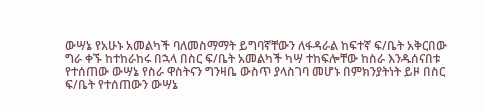ውሣኔ የአሁኑ አመልካች ባለመስማማት ይግባኛቸውን ለፋዳራል ከፍተኛ ፍ/ቤት አቅርበው ግራ ቀኙ ከተከራከሩ በኋላ በስር ፍ/ቤት አመልካች ካሣ ተከፍሎቸው ከስራ እንዱሰናበቱ የተሰጠው ውሣኔ የስራ ዋስትናን ግንዛቤ ውስጥ ያላስገባ መሆኑ በምክንያትነት ይዞ በስር ፍ/ቤት የተሰጠውን ውሣኔ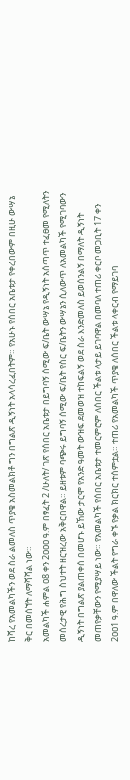ከሻረ የአመልካችን ወደ ስራ ልመለስ ጥያቄ አስመልክቶ ግን በግልጽ ዲኝነት አላሳረፈበትም። የአሁኑ የሰበር አቤቱታ የቀረበውም በዚሁ ውሣኔ ቅር በመሰኘት ለማሻሻል ነው።
አመልካች ሐምል ዐ8 ቀን 2ዐዐዐ ዓ.ም በፃፈት 2 /ሁለት/ ገጽ የሰበር አቤቱታ በይግባኝ ሰሚው ፍ/ቤት ውሣኔ የዲኝነት አሰጣጥ ተፈፀመ የሚለትን መሰረታዊ የሕግ ስህተት ዘርዝረው አቅርበዋል። ይዘቱም ባጭሩ ይግባኝ ሰሚው ፍ/ቤት የስር ፍ/ቤትን ውሣኔን ሲለውጥ ለአመልካች የሚገባውን ዲኝነት በግልጽ ያልጠቀሰ በመሆኑ ይኸው ታርሞ የአንድ ዓመት ውዝፍ ደመወዝ ተከፍልኝ ወደ ስራ እንድመለስ ይወሰንልኝ በማለት ዲኝነት መጠየቃቸውን የሚያሣይ ነው። የአመልካች የሰበር አቤቱታ ተመርምሮም ለሰበር ችልቱ ላታይ ይገባዋል በመባለ ተጠሪ ቀርቦ መጋቢት 17 ቀን 2ዐዐ1 ዓ.ም በዋለው ችልት የግራ ቀኙ የቃል ክርክር ተሰምቷል። ተጠሪ የአመልካች ጥያቄ ለሰበር ችልቱ ላቀርብ የማይገባ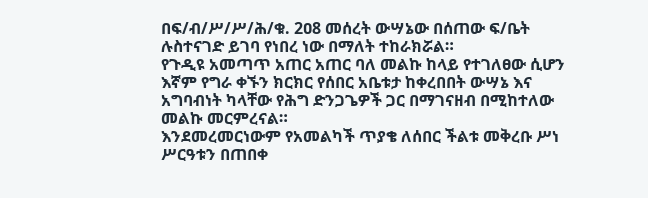በፍ/ብ/ሥ/ሥ/ሕ/ቁ. 2ዐ8 መሰረት ውሣኔው በሰጠው ፍ/ቤት ሉስተናገድ ይገባ የነበረ ነው በማለት ተከራክሯል።
የጉዲዩ አመጣጥ አጠር አጠር ባለ መልኩ ከላይ የተገለፀው ሲሆን እኛም የግራ ቀኙን ክርክር የሰበር አቤቱታ ከቀረበበት ውሣኔ እና አግባብነት ካላቸው የሕግ ድንጋጌዎች ጋር በማገናዘብ በሚከተለው መልኩ መርምረናል።
እንደመረመርነውም የአመልካች ጥያቄ ለሰበር ችልቱ መቅረቡ ሥነ ሥርዓቱን በጠበቀ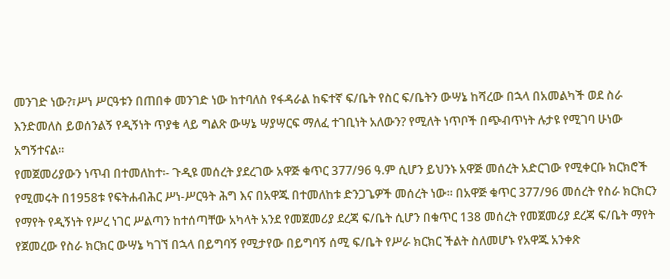መንገድ ነው?፣ሥነ ሥርዓቱን በጠበቀ መንገድ ነው ከተባለስ የፋዳራል ከፍተኛ ፍ/ቤት የስር ፍ/ቤትን ውሣኔ ከሻረው በኋላ በአመልካች ወደ ስራ እንድመለስ ይወሰንልኝ የዲኝነት ጥያቄ ላይ ግልጽ ውሣኔ ሣያሣርፍ ማለፈ ተገቢነት አለውን? የሚለት ነጥቦች በጭብጥነት ሉታዩ የሚገባ ሁነው አግኝተናል።
የመጀመሪያውን ነጥብ በተመለከተ፡- ጉዲዩ መሰረት ያደረገው አዋጅ ቁጥር 377/96 ዓ.ም ሲሆን ይህንኑ አዋጅ መሰረት አድርገው የሚቀርቡ ክርክሮች የሚመሩት በ1958ቱ የፍትሐብሕር ሥነ-ሥርዓት ሕግ እና በአዋጁ በተመለከቱ ድንጋጌዎች መሰረት ነው። በአዋጅ ቁጥር 377/96 መሰረት የስራ ክርክርን የማየት የዲኝነት የሥረ ነገር ሥልጣን ከተሰጣቸው አካላት አንደ የመጀመሪያ ደረጃ ፍ/ቤት ሲሆን በቁጥር 138 መሰረት የመጀመሪያ ደረጃ ፍ/ቤት ማየት የጀመረው የስራ ክርክር ውሣኔ ካገኘ በኋላ በይግባኝ የሚታየው በይግባኝ ሰሚ ፍ/ቤት የሥራ ክርክር ችልት ስለመሆኑ የአዋጁ አንቀጽ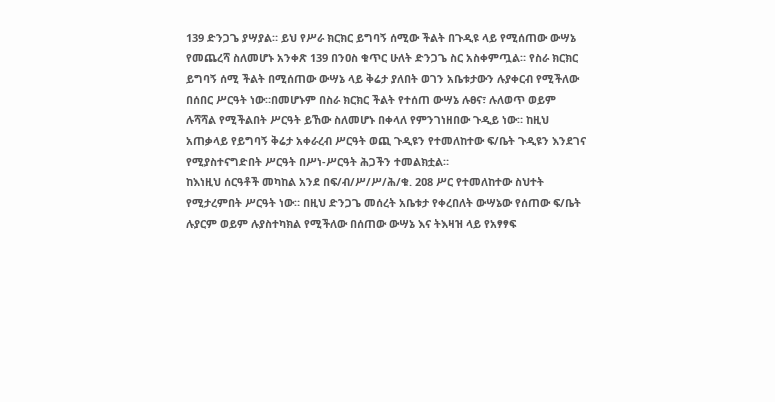139 ድንጋጌ ያሣያል። ይህ የሥራ ክርክር ይግባኝ ሰሚው ችልት በጉዲዩ ላይ የሚሰጠው ውሣኔ የመጨረሻ ስለመሆኑ አንቀጽ 139 በንዐስ ቁጥር ሁለት ድንጋጌ ስር አስቀምጧል። የስራ ክርክር ይግባኝ ሰሚ ችልት በሚሰጠው ውሣኔ ላይ ቅሬታ ያለበት ወገን አቤቱታውን ሉያቀርብ የሚችለው በሰበር ሥርዓት ነው።በመሆኑም በስራ ክርክር ችልት የተሰጠ ውሣኔ ሉፀና፣ ሉለወጥ ወይም ሉሻሻል የሚችልበት ሥርዓት ይኸው ስለመሆኑ በቀላለ የምንገነዘበው ጉዲይ ነው። ከዚህ አጠቃላይ የይግባኝ ቅሬታ አቀራረብ ሥርዓት ወጪ ጉዲዩን የተመለከተው ፍ/ቤት ጉዲዩን እንደገና የሚያስተናግድበት ሥርዓት በሥነ-ሥርዓት ሕጋችን ተመልክቷል።
ከእነዚህ ሰርዓቶች መካከል አንደ በፍ/ብ/ሥ/ሥ/ሕ/ቁ. 2ዐ8 ሥር የተመለከተው ስህተት የሚታረምበት ሥርዓት ነው። በዚህ ድንጋጌ መሰረት አቤቱታ የቀረበለት ውሣኔው የሰጠው ፍ/ቤት ሉያርም ወይም ሉያስተካክል የሚችለው በሰጠው ውሣኔ እና ትእዛዝ ላይ የአፃፃፍ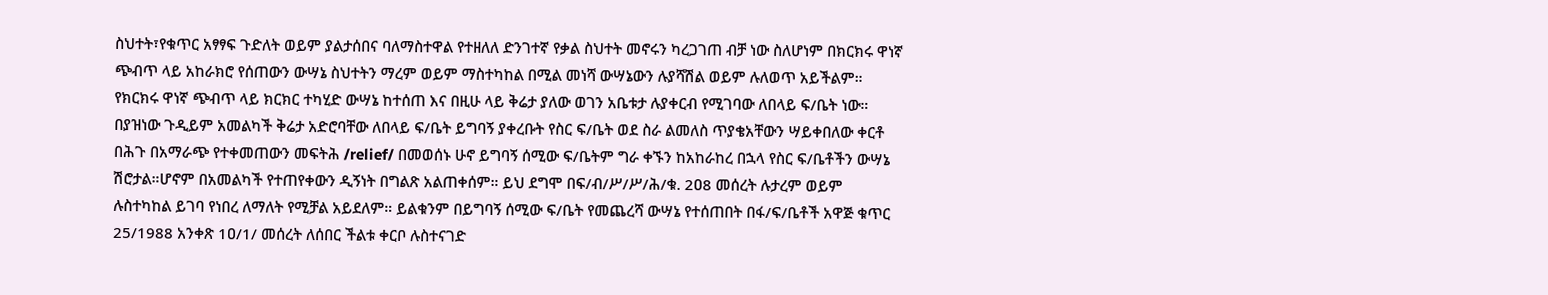ስህተት፣የቁጥር አፃፃፍ ጉድለት ወይም ያልታሰበና ባለማስተዋል የተዘለለ ድንገተኛ የቃል ስህተት መኖሩን ካረጋገጠ ብቻ ነው ስለሆነም በክርክሩ ዋነኛ ጭብጥ ላይ አከራክሮ የሰጠውን ውሣኔ ስህተትን ማረም ወይም ማስተካከል በሚል መነሻ ውሣኔውን ሉያሻሽል ወይም ሉለወጥ አይችልም። የክርክሩ ዋነኛ ጭብጥ ላይ ክርክር ተካሂድ ውሣኔ ከተሰጠ እና በዚሁ ላይ ቅሬታ ያለው ወገን አቤቱታ ሉያቀርብ የሚገባው ለበላይ ፍ/ቤት ነው። በያዝነው ጉዲይም አመልካች ቅሬታ አድሮባቸው ለበላይ ፍ/ቤት ይግባኝ ያቀረቡት የስር ፍ/ቤት ወደ ስራ ልመለስ ጥያቄአቸውን ሣይቀበለው ቀርቶ በሕጉ በአማራጭ የተቀመጠውን መፍትሕ /relief/ በመወሰኑ ሁኖ ይግባኝ ሰሚው ፍ/ቤትም ግራ ቀኙን ከአከራከረ በኋላ የስር ፍ/ቤቶችን ውሣኔ ሽሮታል።ሆኖም በአመልካች የተጠየቀውን ዲኝነት በግልጽ አልጠቀሰም። ይህ ደግሞ በፍ/ብ/ሥ/ሥ/ሕ/ቁ. 2ዐ8 መሰረት ሉታረም ወይም ሉስተካከል ይገባ የነበረ ለማለት የሚቻል አይደለም። ይልቁንም በይግባኝ ሰሚው ፍ/ቤት የመጨረሻ ውሣኔ የተሰጠበት በፋ/ፍ/ቤቶች አዋጅ ቁጥር 25/1988 አንቀጽ 1ዐ/1/ መሰረት ለሰበር ችልቱ ቀርቦ ሉስተናገድ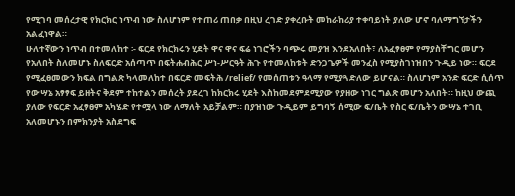የሚገባ መሰረታዊ የክርክር ነጥብ ነው ስለሆነም የተጠሪ ጠበቃ በዚህ ረገድ ያቀረቡት መከራከሪያ ተቀባይነት ያለው ሆኖ ባለማግኘታችን አልፈነዋል።
ሁለተኛውን ነጥብ በተመለከተ ፡- ፍርደ የክርክሩን ሂደት ዋና ዋና ፍሬ ነገሮችን ባጭሩ መያዝ እንደአለበት፣ ለአፈፃፀም የማያስቸግር መሆን የአለበት ስለመሆኑ ስለፍርድ አሰጣጥ በፍትሐብሕር ሥነ-ሥርዓት ሕጉ የተመለከቱት ድንጋጌዎች መንፈስ የሚያስገነዝበን ጉዲይ ነው። ፍርደ የሚፈፀመውን ክፍል በግልጽ ካላመለከተ በፍርድ መፍትሕ /relief/ የመሰጠቱን ዓላማ የሚያጓድለው ይሆናል። ስለሆነም አንድ ፍርድ ሲሰጥ የውሣኔ አፃፃፍ ይዘትና ቅደም ተከተልን መሰረት ያደረገ ከክርክሩ ሂደት እስከመደምደሚያው የያዘው ነገር ግልጽ መሆን አለበት። ከዚህ ውጪ ያለው የፍርድ አፈፃፀም አካሄድ የተሟላ ነው ለማለት አይቻልም። በያዝነው ጉዲይም ይግባኝ ሰሚው ፍ/ቤት የስር ፍ/ቤትን ውሣኔ ተገቢ አለመሆኑን በምክንያት አስደግፍ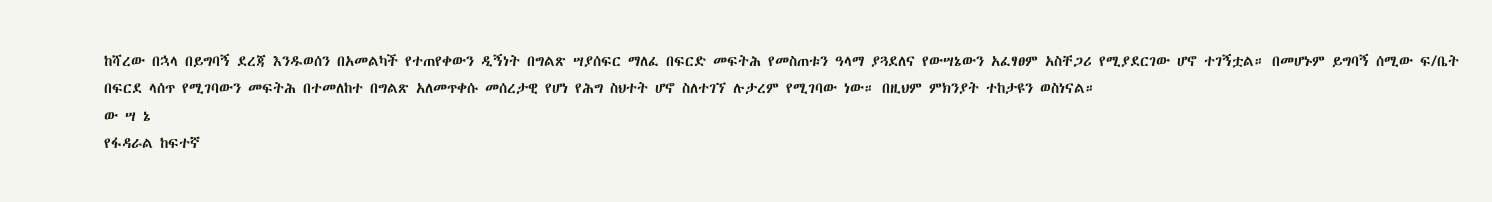ከሻረው በኋላ በይግባኝ ደረጃ እንዱወሰን በአመልካች የተጠየቀውን ዲኝነት በግልጽ ሣያሰፍር ማለፈ በፍርድ መፍትሕ የመስጠቱን ዓላማ ያጓደለና የውሣኔውን አፈፃፀም አስቸጋሪ የሚያደርገው ሆኖ ተገኝቷል። በመሆኑም ይግባኝ ሰሚው ፍ/ቤት በፍርደ ላሰጥ የሚገባውን መፍትሕ በተመለከተ በግልጽ አለመጥቀሱ መሰረታዊ የሆነ የሕግ ስህተት ሆኖ ስለተገኘ ሉታረም የሚገባው ነው። በዚህም ምክንያት ተከታዩን ወስነናል።
ው ሣ ኔ
የፋዳራል ከፍተኛ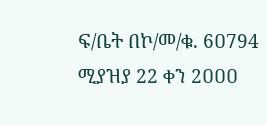ፍ/ቤት በኮ/መ/ቁ. 6ዐ794 ሚያዝያ 22 ቀን 2ዐዐዐ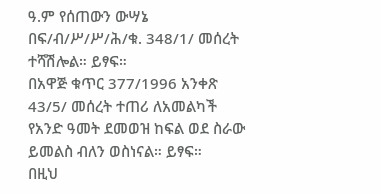ዓ.ም የሰጠውን ውሣኔ በፍ/ብ/ሥ/ሥ/ሕ/ቁ. 348/1/ መሰረት ተሻሽሎል። ይፃፍ።
በአዋጅ ቁጥር 377/1996 አንቀጽ 43/5/ መሰረት ተጠሪ ለአመልካች የአንድ ዓመት ደመወዝ ከፍል ወደ ስራው ይመልስ ብለን ወስነናል። ይፃፍ።
በዚህ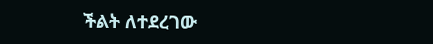ችልት ለተደረገው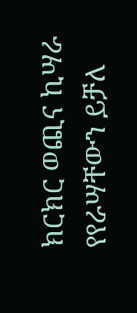ክርክር ወጪና ኪሣራ የየራሣቸውን ይቻለ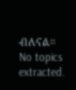ብለናል።
No topics extracted.